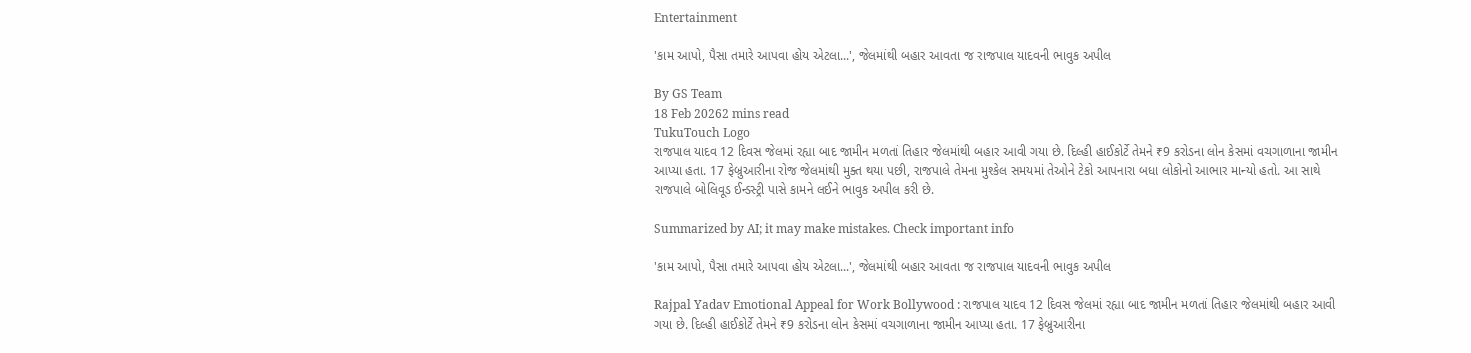Entertainment

'કામ આપો, પૈસા તમારે આપવા હોય એટલા...', જેલમાંથી બહાર આવતા જ રાજપાલ યાદવની ભાવુક અપીલ

By GS Team
18 Feb 20262 mins read
TukuTouch Logo
રાજપાલ યાદવ 12 દિવસ જેલમાં રહ્યા બાદ જામીન મળતાં તિહાર જેલમાંથી બહાર આવી ગયા છે. દિલ્હી હાઈકોર્ટે તેમને ₹9 કરોડના લોન કેસમાં વચગાળાના જામીન આપ્યા હતા. 17 ફેબ્રુઆરીના રોજ જેલમાંથી મુક્ત થયા પછી, રાજપાલે તેમના મુશ્કેલ સમયમાં તેઓને ટેકો આપનારા બધા લોકોનો આભાર માન્યો હતો. આ સાથે રાજપાલે બોલિવૂડ ઈન્ડસ્ટ્રી પાસે કામને લઈને ભાવુક અપીલ કરી છે.

Summarized by AI; it may make mistakes. Check important info

'કામ આપો, પૈસા તમારે આપવા હોય એટલા...', જેલમાંથી બહાર આવતા જ રાજપાલ યાદવની ભાવુક અપીલ

Rajpal Yadav Emotional Appeal for Work Bollywood : રાજપાલ યાદવ 12 દિવસ જેલમાં રહ્યા બાદ જામીન મળતાં તિહાર જેલમાંથી બહાર આવી ગયા છે. દિલ્હી હાઈકોર્ટે તેમને ₹9 કરોડના લોન કેસમાં વચગાળાના જામીન આપ્યા હતા. 17 ફેબ્રુઆરીના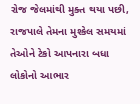રોજ જેલમાંથી મુક્ત થયા પછી, રાજપાલે તેમના મુશ્કેલ સમયમાં તેઓને ટેકો આપનારા બધા લોકોનો આભાર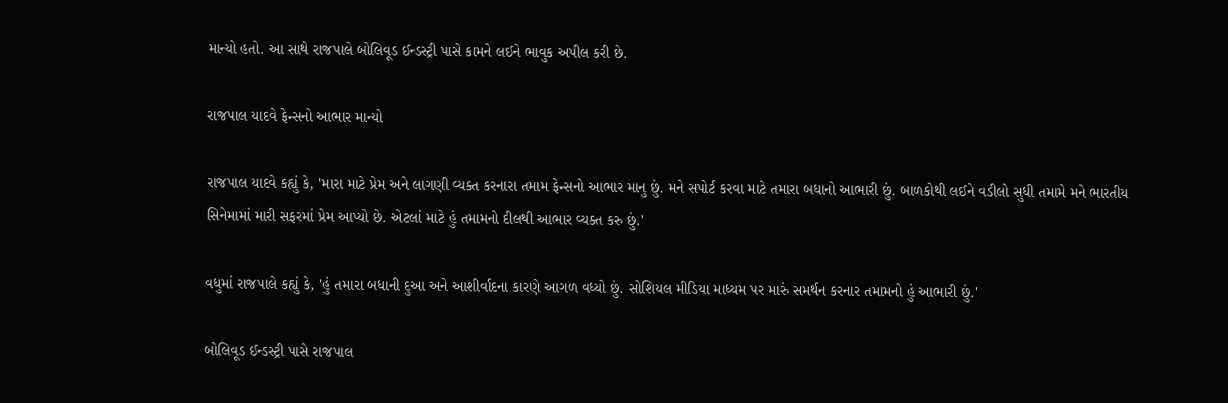માન્યો હતો. આ સાથે રાજપાલે બોલિવૂડ ઈન્ડસ્ટ્રી પાસે કામને લઈને ભાવુક અપીલ કરી છે.

રાજપાલ યાદવે ફેન્સનો આભાર માન્યો

રાજપાલ યાદવે કહ્યું કે, 'મારા માટે પ્રેમ અને લાગણી વ્યક્ત કરનારા તમામ ફેન્સનો આભાર માનુ છું. મને સપોર્ટ કરવા માટે તમારા બધાનો આભારી છું. બાળકોથી લઈને વડીલો સુધી તમામે મને ભારતીય સિનેમામાં મારી સફરમાં પ્રેમ આપ્યો છે. એટલાં માટે હું તમામનો દીલથી આભાર વ્યક્ત કરુ છું.'

વધુમાં રાજપાલે કહ્યું કે, 'હું તમારા બધાની દુઆ અને આશીર્વાદના કારણે આગળ વધ્યો છું. સોશિયલ મીડિયા માધ્યમ પર મારું સમર્થન કરનાર તમામનો હું આભારી છું.'

બોલિવૂડ ઈન્ડસ્ટ્રી પાસે રાજપાલ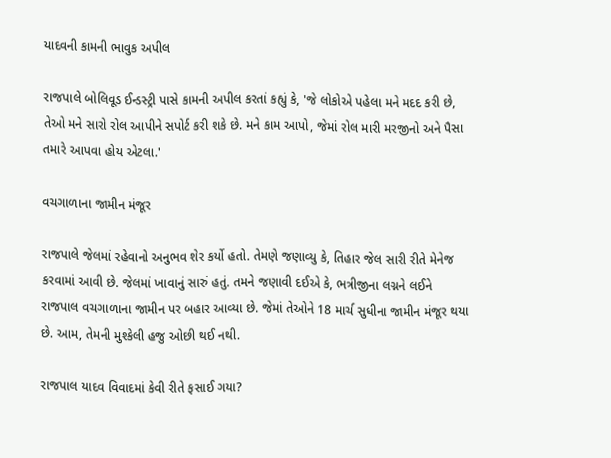યાદવની કામની ભાવુક અપીલ

રાજપાલે બોલિવૂડ ઈન્ડસ્ટ્રી પાસે કામની અપીલ કરતાં કહ્યું કે, 'જે લોકોએ પહેલા મને મદદ કરી છે, તેઓ મને સારો રોલ આપીને સપોર્ટ કરી શકે છે. મને કામ આપો, જેમાં રોલ મારી મરજીનો અને પૈસા તમારે આપવા હોય એટલા.'

વચગાળાના જામીન મંજૂર

રાજપાલે જેલમાં રહેવાનો અનુભવ શેર કર્યો હતો. તેમણે જણાવ્યુ કે, તિહાર જેલ સારી રીતે મેનેજ કરવામાં આવી છે. જેલમાં ખાવાનું સારું હતું. તમને જણાવી દઈએ કે, ભત્રીજીના લગ્નને લઈને રાજપાલ વચગાળાના જામીન પર બહાર આવ્યા છે. જેમાં તેઓને 18 માર્ચ સુધીના જામીન મંજૂર થયા છે. આમ, તેમની મુશ્કેલી હજુ ઓછી થઈ નથી.

રાજપાલ યાદવ વિવાદમાં કેવી રીતે ફસાઈ ગયા?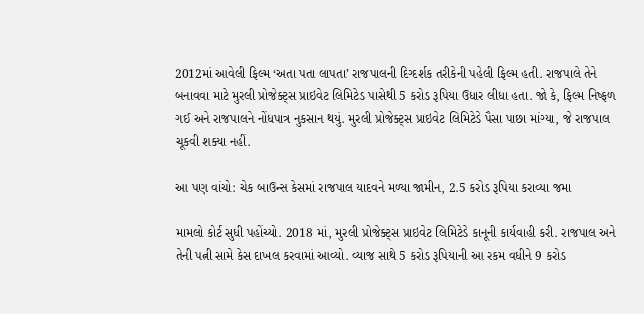2012માં આવેલી ફિલ્મ ‘અતા પતા લાપતા’ રાજપાલની દિગ્દર્શક તરીકેની પહેલી ફિલ્મ હતી. રાજપાલે તેને બનાવવા માટે મુરલી પ્રોજેક્ટ્સ પ્રાઇવેટ લિમિટેડ પાસેથી 5 કરોડ રૂપિયા ઉધાર લીધા હતા. જો કે, ફિલ્મ નિષ્ફળ ગઈ અને રાજપાલને નોંધપાત્ર નુકસાન થયું. મુરલી પ્રોજેક્ટ્સ પ્રાઇવેટ લિમિટેડે પૈસા પાછા માંગ્યા, જે રાજપાલ ચૂકવી શક્યા નહીં.

આ પણ વાંચો: ચેક બાઉન્સ કેસમાં રાજપાલ યાદવને મળ્યા જામીન, 2.5 કરોડ રૂપિયા કરાવ્યા જમા

મામલો કોર્ટ સુધી પહોંચ્યો. 2018 માં, મુરલી પ્રોજેક્ટ્સ પ્રાઇવેટ લિમિટેડે કાનૂની કાર્યવાહી કરી. રાજપાલ અને તેની પત્ની સામે કેસ દાખલ કરવામાં આવ્યો. વ્યાજ સાથે 5 કરોડ રૂપિયાની આ રકમ વધીને 9 કરોડ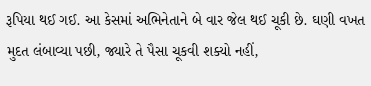રૂપિયા થઈ ગઈ. આ કેસમાં અભિનેતાને બે વાર જેલ થઈ ચૂકી છે. ઘણી વખત મુદત લંબાવ્યા પછી, જ્યારે તે પૈસા ચૂકવી શક્યો નહીં,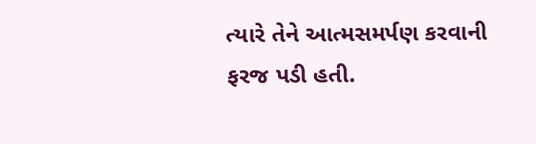ત્યારે તેને આત્મસમર્પણ કરવાની ફરજ પડી હતી.